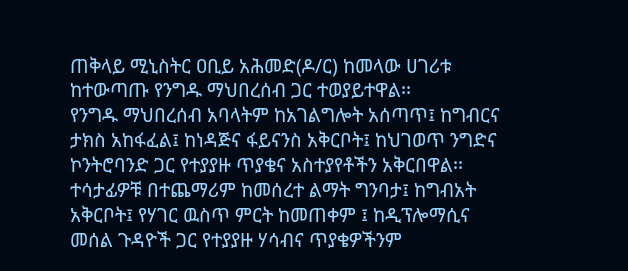ጠቅላይ ሚኒስትር ዐቢይ አሕመድ(ዶ/ር) ከመላው ሀገሪቱ ከተውጣጡ የንግዱ ማህበረሰብ ጋር ተወያይተዋል፡፡
የንግዱ ማህበረሰብ አባላትም ከአገልግሎት አሰጣጥ፤ ከግብርና ታክስ አከፋፈል፤ ከነዳጅና ፋይናንስ አቅርቦት፤ ከህገወጥ ንግድና ኮንትሮባንድ ጋር የተያያዙ ጥያቄና አስተያየቶችን አቅርበዋል፡፡
ተሳታፊዎቹ በተጨማሪም ከመሰረተ ልማት ግንባታ፤ ከግብአት አቅርቦት፤ የሃገር ዉስጥ ምርት ከመጠቀም ፤ ከዲፕሎማሲና መሰል ጉዳዮች ጋር የተያያዙ ሃሳብና ጥያቄዎችንም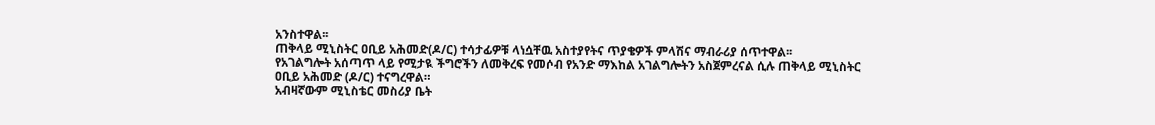አንስተዋል፡፡
ጠቅላይ ሚኒስትር ዐቢይ አሕመድ(ዶ/ር) ተሳታፊዎቹ ላነሷቸዉ አስተያየትና ጥያቄዎች ምላሽና ማብራሪያ ሰጥተዋል፡፡
የአገልግሎት አሰጣጥ ላይ የሚታዪ ችግሮችን ለመቅረፍ የመሶብ የአንድ ማእከል አገልግሎትን አስጀምረናል ሲሉ ጠቅላይ ሚኒስትር ዐቢይ አሕመድ (ዶ/ር) ተናግረዋል።
አብዛኛውም ሚኒስቴር መስሪያ ቤት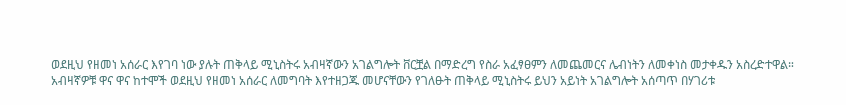ወደዚህ የዘመነ አሰራር እየገባ ነው ያሉት ጠቅላይ ሚኒስትሩ አብዛኛውን አገልግሎት ቨርቿል በማድረግ የስራ አፈፃፀምን ለመጨመርና ሌብነትን ለመቀነስ መታቀዱን አስረድተዋል።
አብዛኛዎቹ ዋና ዋና ከተሞች ወደዚህ የዘመነ አሰራር ለመግባት እየተዘጋጁ መሆናቸውን የገለፁት ጠቅላይ ሚኒስትሩ ይህን አይነት አገልግሎት አሰጣጥ በሃገሪቱ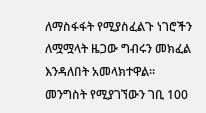ለማስፋፋት የሚያስፈልጉ ነገሮችን ለሟሟላት ዜጋው ግብሩን መክፈል እንዳለበት አመላክተዋል።
መንግስት የሚያገኘውን ገቢ 100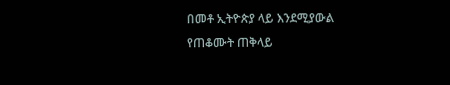በመቶ ኢትዮጵያ ላይ እንደሚያውል የጠቆሙት ጠቅላይ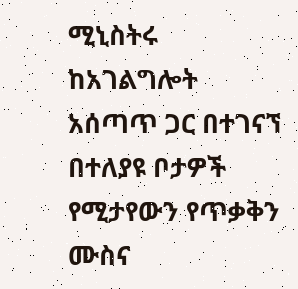ሚኒስትሩ ከአገልግሎት አሰጣጥ ጋር በተገናኘ በተለያዩ ቦታዎች የሚታየውን የጥቃቅን ሙስና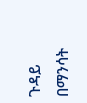ጉዳይ በማንሳት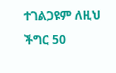ተገልጋዩም ለዚህ ችግር 50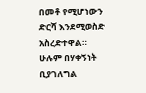በመቶ የሚሆነውን ድርሻ እንደሚወስድ አስረድተዋል።
ሁሉም በሃቀኝነት ቢያገለግል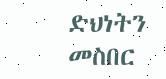ድህነትን መስበር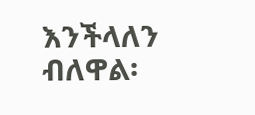እንችላለን ብለዋል፡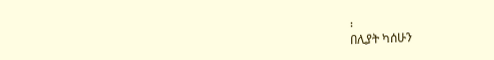፡
በሊያት ካሰሁን